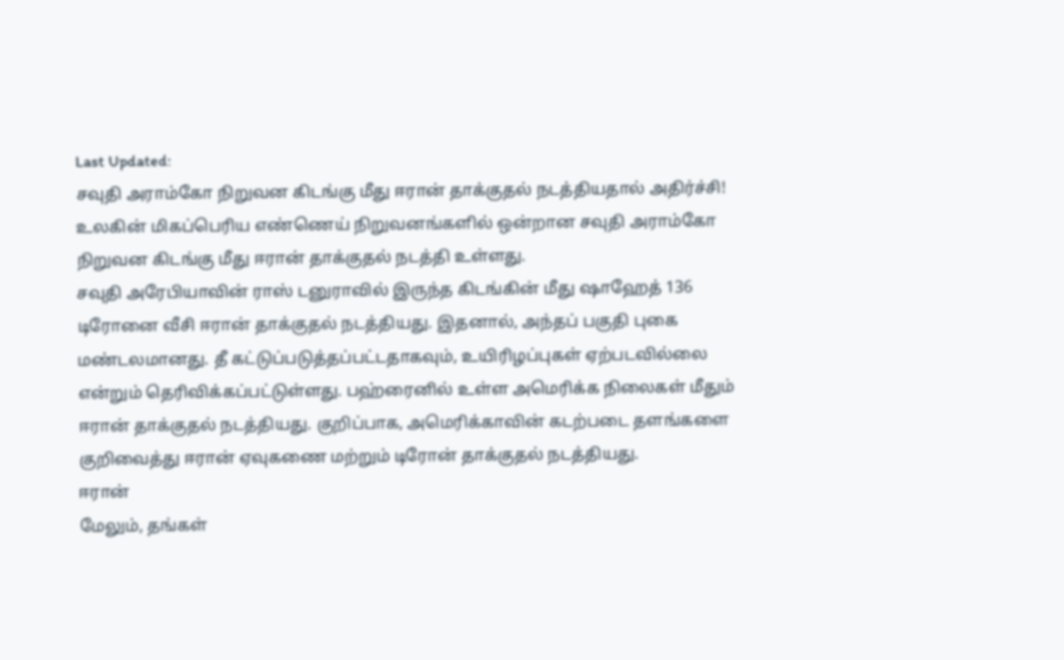Last Updated:
சவுதி அராம்கோ நிறுவன கிடங்கு மீது ஈரான் தாக்குதல் நடத்தியதால் அதிர்ச்சி!
உலகின் மிகப்பெரிய எண்ணெய் நிறுவனங்களில் ஒன்றான சவுதி அராம்கோ நிறுவன கிடங்கு மீது ஈரான் தாக்குதல் நடத்தி உள்ளது.
சவுதி அரேபியாவின் ராஸ் டனுராவில் இருந்த கிடங்கின் மீது ஷாஹேத் 136 டிரோனை வீசி ஈரான் தாக்குதல் நடத்தியது. இதனால், அந்தப் பகுதி புகை மண்டலமானது. தீ கட்டுப்படுத்தப்பட்டதாகவும், உயிரிழப்புகள் ஏற்படவில்லை என்றும் தெரிவிக்கப்பட்டுள்ளது. பஹ்ரைனில் உள்ள அமெரிக்க நிலைகள் மீதும் ஈரான் தாக்குதல் நடத்தியது. குறிப்பாக, அமெரிக்காவின் கடற்படை தளங்களை குறிவைத்து ஈரான் ஏவுகணை மற்றும் டிரோன் தாக்குதல் நடத்தியது.
ஈரான்
மேலும், தங்கள்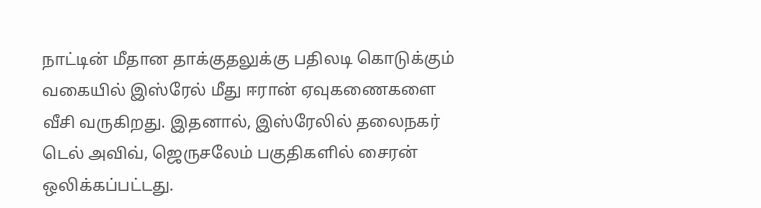நாட்டின் மீதான தாக்குதலுக்கு பதிலடி கொடுக்கும் வகையில் இஸ்ரேல் மீது ஈரான் ஏவுகணைகளை வீசி வருகிறது. இதனால், இஸ்ரேலில் தலைநகர் டெல் அவிவ், ஜெருசலேம் பகுதிகளில் சைரன் ஒலிக்கப்பட்டது.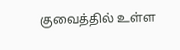குவைத்தில் உள்ள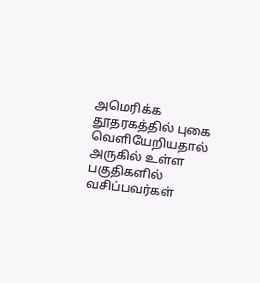அமெரிக்க தூதரகத்தில் புகை வெளியேறியதால் அருகில் உள்ள பகுதிகளில் வசிப்பவர்கள்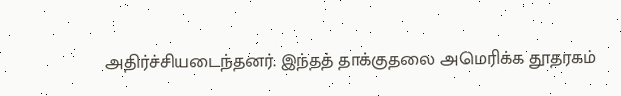அதிர்ச்சியடைந்தனர். இந்தத் தாக்குதலை அமெரிக்க தூதரகம்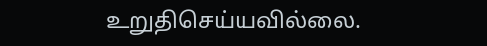உறுதிசெய்யவில்லை.